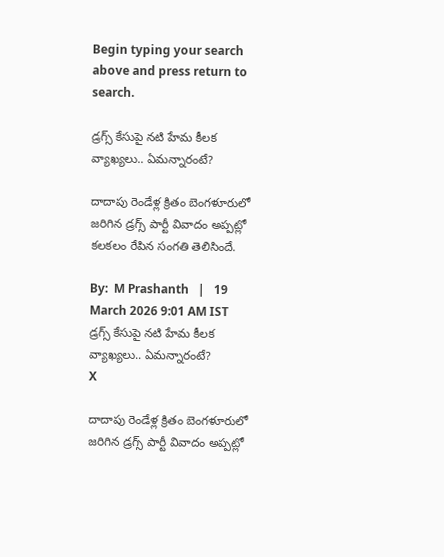Begin typing your search above and press return to search.

డ్రగ్స్ కేసుపై నటి హేమ కీలక వ్యాఖ్యలు.. ఏమన్నారంటే?

దాదాపు రెండేళ్ల క్రితం బెంగళూరులో జరిగిన డ్రగ్స్ పార్టీ వివాదం అప్పట్లో కలకలం రేపిన సంగతి తెలిసిందే.

By:  M Prashanth   |   19 March 2026 9:01 AM IST
డ్రగ్స్ కేసుపై నటి హేమ కీలక వ్యాఖ్యలు.. ఏమన్నారంటే?
X

దాదాపు రెండేళ్ల క్రితం బెంగళూరులో జరిగిన డ్రగ్స్ పార్టీ వివాదం అప్పట్లో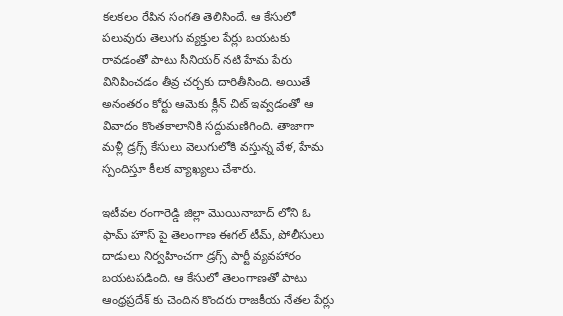కలకలం రేపిన సంగతి తెలిసిందే. ఆ కేసులో పలువురు తెలుగు వ్యక్తుల పేర్లు బయటకు రావడంతో పాటు సీనియర్ నటి హేమ పేరు వినిపించడం తీవ్ర చర్చకు దారితీసింది. అయితే అనంతరం కోర్టు ఆమెకు క్లీన్ చిట్ ఇవ్వడంతో ఆ వివాదం కొంతకాలానికి సద్దుమణిగింది. తాజాగా మళ్లీ డ్రగ్స్ కేసులు వెలుగులోకి వస్తున్న వేళ, హేమ స్పందిస్తూ కీలక వ్యాఖ్యలు చేశారు.

ఇటీవల రంగారెడ్డి జిల్లా మొయినాబాద్‌ లోని ఓ ఫామ్ హౌస్‌ పై తెలంగాణ ఈగల్ టీమ్, పోలీసులు దాడులు నిర్వహించగా డ్రగ్స్ పార్టీ వ్యవహారం బయటపడింది. ఆ కేసులో తెలంగాణతో పాటు ఆంధ్రప్రదేశ్‌ కు చెందిన కొందరు రాజకీయ నేతల పేర్లు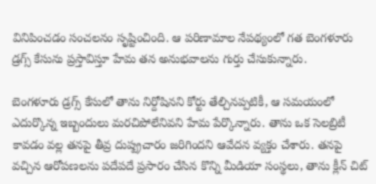వినిపించడం సంచలనం సృష్టించింది. ఆ పరిణామాల నేపథ్యంలో గత బెంగళూరు డ్రగ్స్ కేసును ప్రస్తావిస్తూ హేమ తన అనుభవాలను గుర్తు చేసుకున్నారు.

బెంగళూరు డ్రగ్స్ కేసులో తాను నిర్దోషినని కోర్టు తేల్చినప్పటికీ, ఆ సమయంలో ఎదుర్కొన్న ఇబ్బందులు మరచిపోలేనివని హేమ పేర్కొన్నారు. తాను ఒక సెలబ్రిటీ కావడం వల్ల తనపై తీవ్ర దుష్ప్రచారం జరిగిందని ఆవేదన వ్యక్తం చేశారు. తనపై వచ్చిన ఆరోపణలను పదేపదే ప్రసారం చేసిన కొన్ని మీడియా సంస్థలు, తాను క్లీన్ చిట్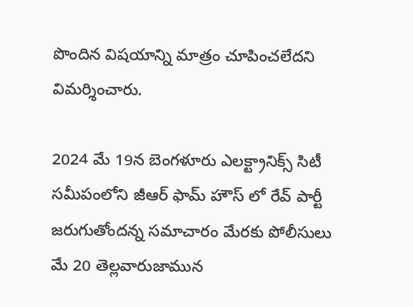పొందిన విషయాన్ని మాత్రం చూపించలేదని విమర్శించారు.

2024 మే 19న బెంగళూరు ఎలక్ట్రానిక్స్ సిటీ సమీపంలోని జీఆర్ ఫామ్ హౌస్‌ లో రేవ్ పార్టీ జరుగుతోందన్న సమాచారం మేరకు పోలీసులు మే 20 తెల్లవారుజామున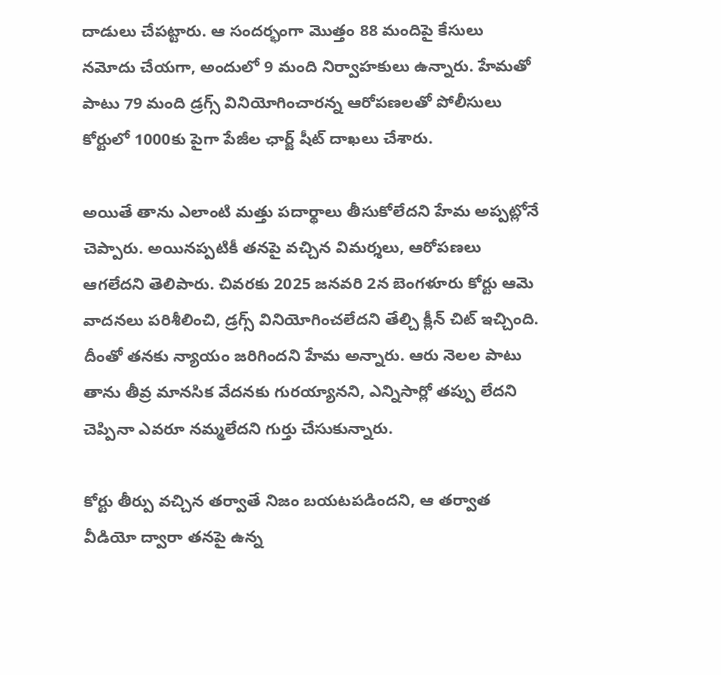దాడులు చేపట్టారు. ఆ సందర్భంగా మొత్తం 88 మందిపై కేసులు నమోదు చేయగా, అందులో 9 మంది నిర్వాహకులు ఉన్నారు. హేమతో పాటు 79 మంది డ్రగ్స్ వినియోగించారన్న ఆరోపణలతో పోలీసులు కోర్టులో 1000కు పైగా పేజీల ఛార్జ్ షీట్ దాఖలు చేశారు.

అయితే తాను ఎలాంటి మత్తు పదార్థాలు తీసుకోలేదని హేమ అప్పట్లోనే చెప్పారు. అయినప్పటికీ తనపై వచ్చిన విమర్శలు, ఆరోపణలు ఆగలేదని తెలిపారు. చివరకు 2025 జనవరి 2న బెంగళూరు కోర్టు ఆమె వాదనలు పరిశీలించి, డ్రగ్స్ వినియోగించలేదని తేల్చి క్లీన్ చిట్ ఇచ్చింది. దీంతో తనకు న్యాయం జరిగిందని హేమ అన్నారు. ఆరు నెలల పాటు తాను తీవ్ర మానసిక వేదనకు గురయ్యానని, ఎన్నిసార్లో తప్పు లేదని చెప్పినా ఎవరూ నమ్మలేదని గుర్తు చేసుకున్నారు.

కోర్టు తీర్పు వచ్చిన తర్వాతే నిజం బయటపడిందని, ఆ తర్వాత వీడియో ద్వారా తనపై ఉన్న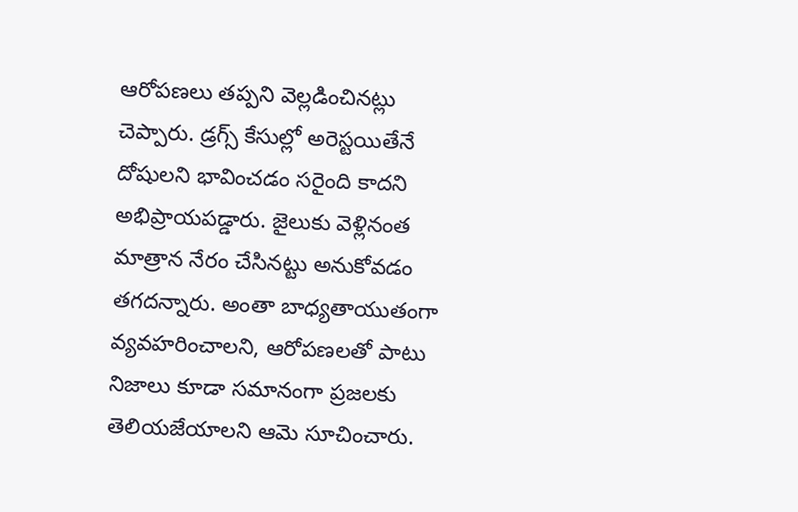ఆరోపణలు తప్పని వెల్లడించినట్లు చెప్పారు. డ్రగ్స్ కేసుల్లో అరెస్టయితేనే దోషులని భావించడం సరైంది కాదని అభిప్రాయపడ్డారు. జైలుకు వెళ్లినంత మాత్రాన నేరం చేసినట్టు అనుకోవడం తగదన్నారు. అంతా బాధ్యతాయుతంగా వ్యవహరించాలని, ఆరోపణలతో పాటు నిజాలు కూడా సమానంగా ప్రజలకు తెలియజేయాలని ఆమె సూచించారు.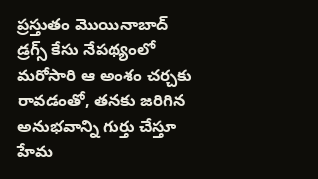ప్రస్తుతం మొయినాబాద్ డ్రగ్స్ కేసు నేపథ్యంలో మరోసారి ఆ అంశం చర్చకు రావడంతో, తనకు జరిగిన అనుభవాన్ని గుర్తు చేస్తూ హేమ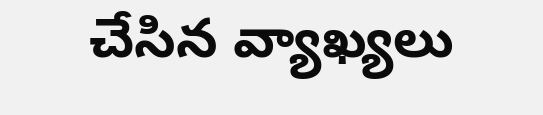చేసిన వ్యాఖ్యలు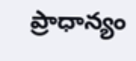ప్రాధాన్యం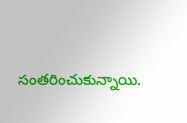సంతరించుకున్నాయి.